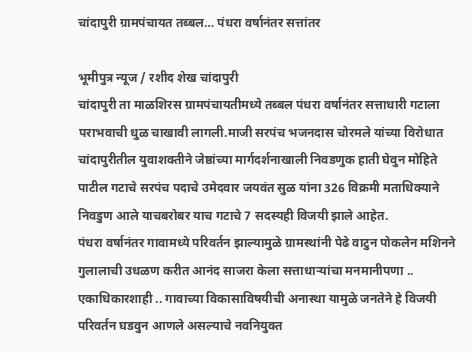चांदापुरी ग्रामपंचायत तब्बल… पंधरा वर्षानंतर सत्तांतर

भूमीपुत्र न्यूज / रशीद शेख चांदापुरी
चांदापुरी ता माळशिरस ग्रामपंचायतीमध्ये तब्बल पंधरा वर्षानंतर सत्ताधारी गटाला पराभवाची धुळ चाखावी लागली.माजी सरपंच भजनदास चोरमले यांच्या विरोधात चांदापुरीतील युवाशक्तीने जेष्ठांच्या मार्गदर्शनाखाली निवडणुक हाती घेवुन मोहिते पाटील गटाचे सरपंच पदाचे उमेदवार जयवंत सुळ यांना 326 विक्रमी मताधिक्याने निवडुण आले याचबरोबर याच गटाचे 7 सदस्यही विजयी झाले आहेत.
पंधरा वर्षानंतर गावामध्ये परिवर्तन झाल्यामुळे ग्रामस्थांनी पेढे वाटुन पोकलेन मशिनने गुलालाची उधळण करीत आनंद साजरा केला सत्ताधाऱ्यांचा मनमानीपणा .. एकाधिकारशाही .. गावाच्या विकासाविषयीची अनास्था यामुळे जनतेने हे विजयी परिवर्तन घडवुन आणले असल्याचे नवनियुक्त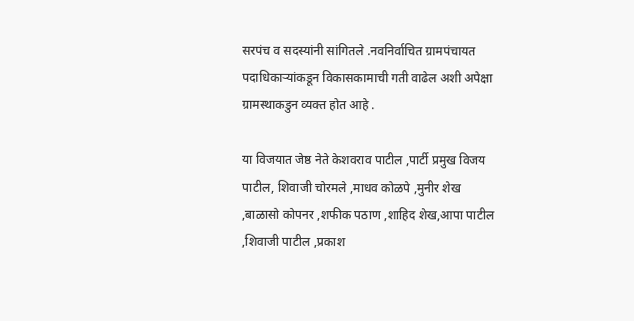सरपंच व सदस्यांनी सांगितले .नवनिर्वाचित ग्रामपंचायत पदाधिकाऱ्यांकडून विकासकामाची गती वाढेल अशी अपेक्षा ग्रामस्थाकडुन व्यक्त होत आहे .

या विजयात जेष्ठ नेते केशवराव पाटील ,पार्टी प्रमुख विजय पाटील, शिवाजी चोरमले ,माधव कोळपे ,मुनीर शेख ,बाळासो कोपनर ,शफीक पठाण ,शाहिद शेख,आपा पाटील ,शिवाजी पाटील ,प्रकाश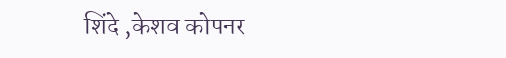शिंदे ,केशव कोपनर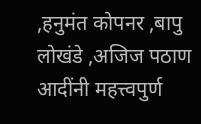,हनुमंत कोपनर ,बापु लोखंडे ,अजिज पठाण आदींनी महत्त्वपुर्ण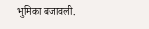भुमिका बजावली.